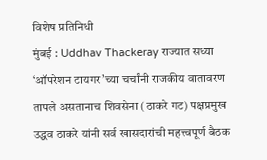विशेष प्रतिनिधी
मुंबई : Uddhav Thackeray राज्यात सध्या ‘ऑपरेशन टायगर’च्या चर्चांनी राजकीय वातावरण तापले असतानाच शिवसेना (ठाकरे गट) पक्षप्रमुख उद्धव ठाकरे यांनी सर्व खासदारांची महत्त्वपूर्ण बैठक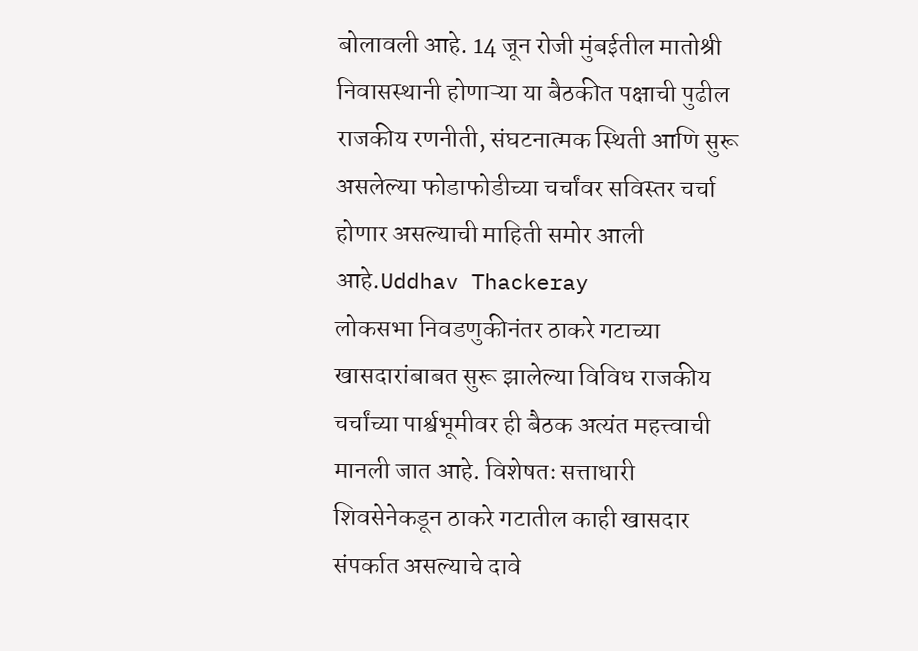बोलावली आहे. 14 जून रोजी मुंबईतील मातोश्री निवासस्थानी होणाऱ्या या बैठकीत पक्षाची पुढील राजकीय रणनीती, संघटनात्मक स्थिती आणि सुरू असलेल्या फोडाफोडीच्या चर्चांवर सविस्तर चर्चा होणार असल्याची माहिती समोर आली आहे.Uddhav Thackeray
लोकसभा निवडणुकीनंतर ठाकरे गटाच्या खासदारांबाबत सुरू झालेल्या विविध राजकीय चर्चांच्या पार्श्वभूमीवर ही बैठक अत्यंत महत्त्वाची मानली जात आहे. विशेषतः सत्ताधारी शिवसेनेकडून ठाकरे गटातील काही खासदार संपर्कात असल्याचे दावे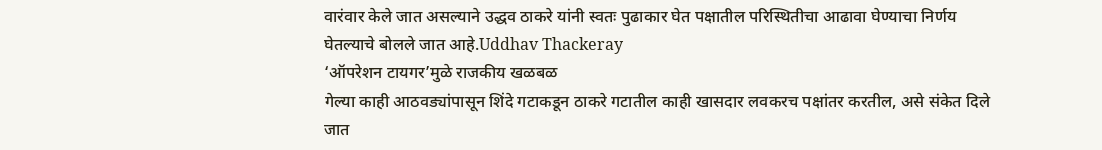वारंवार केले जात असल्याने उद्धव ठाकरे यांनी स्वतः पुढाकार घेत पक्षातील परिस्थितीचा आढावा घेण्याचा निर्णय घेतल्याचे बोलले जात आहे.Uddhav Thackeray
‘ऑपरेशन टायगर’मुळे राजकीय खळबळ
गेल्या काही आठवड्यांपासून शिंदे गटाकडून ठाकरे गटातील काही खासदार लवकरच पक्षांतर करतील, असे संकेत दिले जात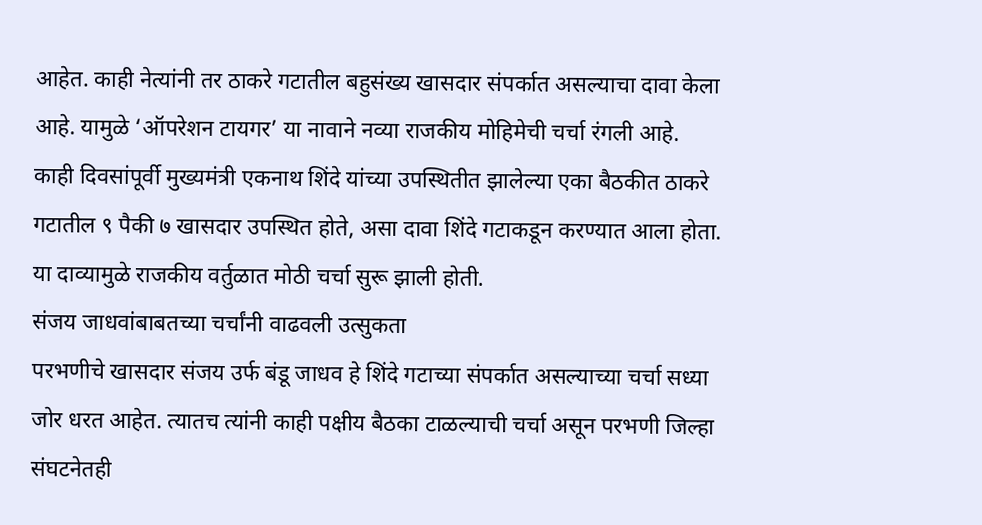आहेत. काही नेत्यांनी तर ठाकरे गटातील बहुसंख्य खासदार संपर्कात असल्याचा दावा केला आहे. यामुळे ‘ऑपरेशन टायगर’ या नावाने नव्या राजकीय मोहिमेची चर्चा रंगली आहे.
काही दिवसांपूर्वी मुख्यमंत्री एकनाथ शिंदे यांच्या उपस्थितीत झालेल्या एका बैठकीत ठाकरे गटातील ९ पैकी ७ खासदार उपस्थित होते, असा दावा शिंदे गटाकडून करण्यात आला होता. या दाव्यामुळे राजकीय वर्तुळात मोठी चर्चा सुरू झाली होती.
संजय जाधवांबाबतच्या चर्चांनी वाढवली उत्सुकता
परभणीचे खासदार संजय उर्फ बंडू जाधव हे शिंदे गटाच्या संपर्कात असल्याच्या चर्चा सध्या जोर धरत आहेत. त्यातच त्यांनी काही पक्षीय बैठका टाळल्याची चर्चा असून परभणी जिल्हा संघटनेतही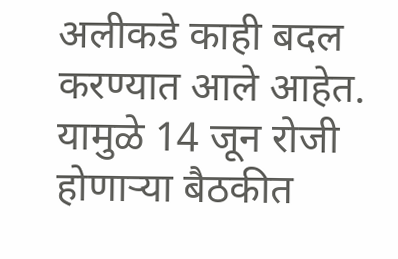अलीकडे काही बदल करण्यात आले आहेत.
यामुळे 14 जून रोजी होणाऱ्या बैठकीत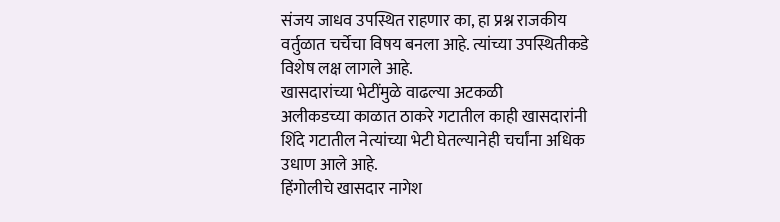संजय जाधव उपस्थित राहणार का, हा प्रश्न राजकीय वर्तुळात चर्चेचा विषय बनला आहे. त्यांच्या उपस्थितीकडे विशेष लक्ष लागले आहे.
खासदारांच्या भेटींमुळे वाढल्या अटकळी
अलीकडच्या काळात ठाकरे गटातील काही खासदारांनी शिंदे गटातील नेत्यांच्या भेटी घेतल्यानेही चर्चांना अधिक उधाण आले आहे.
हिंगोलीचे खासदार नागेश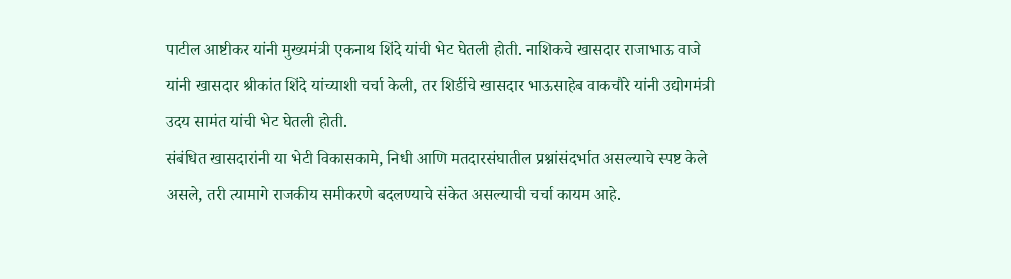पाटील आष्टीकर यांनी मुख्यमंत्री एकनाथ शिंदे यांची भेट घेतली होती. नाशिकचे खासदार राजाभाऊ वाजे यांनी खासदार श्रीकांत शिंदे यांच्याशी चर्चा केली, तर शिर्डीचे खासदार भाऊसाहेब वाकचौरे यांनी उद्योगमंत्री उदय सामंत यांची भेट घेतली होती.
संबंधित खासदारांनी या भेटी विकासकामे, निधी आणि मतदारसंघातील प्रश्नांसंदर्भात असल्याचे स्पष्ट केले असले, तरी त्यामागे राजकीय समीकरणे बदलण्याचे संकेत असल्याची चर्चा कायम आहे.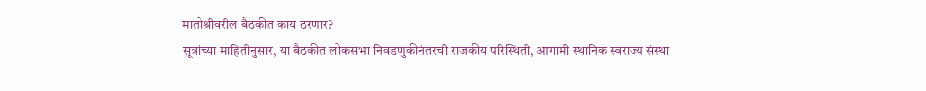मातोश्रीवरील बैठकीत काय ठरणार?
सूत्रांच्या माहितीनुसार, या बैठकीत लोकसभा निवडणुकीनंतरची राजकीय परिस्थिती, आगामी स्थानिक स्वराज्य संस्था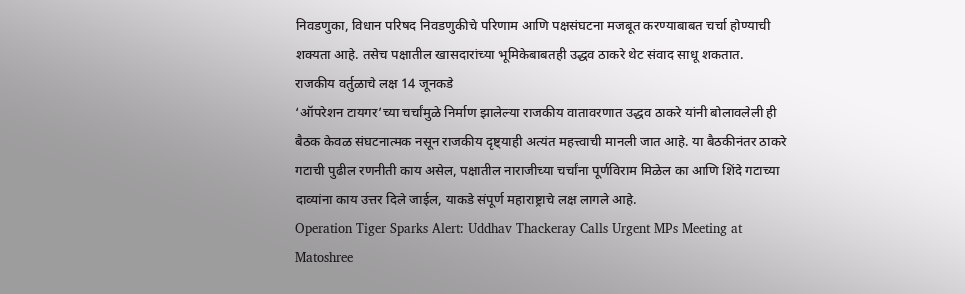निवडणुका, विधान परिषद निवडणुकीचे परिणाम आणि पक्षसंघटना मजबूत करण्याबाबत चर्चा होण्याची शक्यता आहे. तसेच पक्षातील खासदारांच्या भूमिकेबाबतही उद्धव ठाकरे थेट संवाद साधू शकतात.
राजकीय वर्तुळाचे लक्ष 14 जूनकडे
‘ऑपरेशन टायगर’च्या चर्चांमुळे निर्माण झालेल्या राजकीय वातावरणात उद्धव ठाकरे यांनी बोलावलेली ही बैठक केवळ संघटनात्मक नसून राजकीय दृष्ट्याही अत्यंत महत्त्वाची मानली जात आहे. या बैठकीनंतर ठाकरे गटाची पुढील रणनीती काय असेल, पक्षातील नाराजीच्या चर्चांना पूर्णविराम मिळेल का आणि शिंदे गटाच्या दाव्यांना काय उत्तर दिले जाईल, याकडे संपूर्ण महाराष्ट्राचे लक्ष लागले आहे.
Operation Tiger Sparks Alert: Uddhav Thackeray Calls Urgent MPs Meeting at Matoshree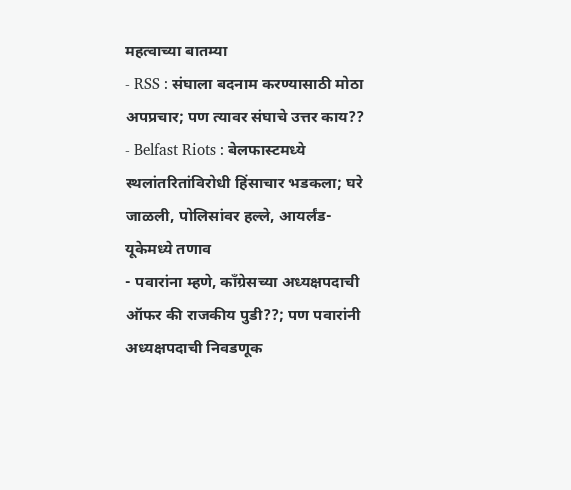महत्वाच्या बातम्या
- RSS : संघाला बदनाम करण्यासाठी मोठा अपप्रचार; पण त्यावर संघाचे उत्तर काय??
- Belfast Riots : बेलफास्टमध्ये स्थलांतरितांविरोधी हिंसाचार भडकला; घरे जाळली, पोलिसांवर हल्ले, आयर्लंड-यूकेमध्ये तणाव
- पवारांना म्हणे, काँग्रेसच्या अध्यक्षपदाची ऑफर की राजकीय पुडी??; पण पवारांनी अध्यक्षपदाची निवडणूक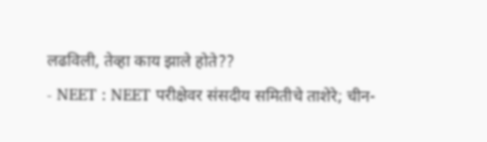लढविली, तेव्हा काय झाले होते??
- NEET : NEET परीक्षेवर संसदीय समितीचे ताशेरे; चीन-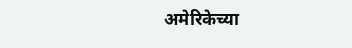अमेरिकेच्या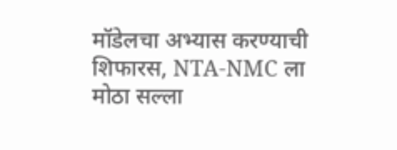मॉडेलचा अभ्यास करण्याची शिफारस, NTA-NMC ला मोठा सल्ला